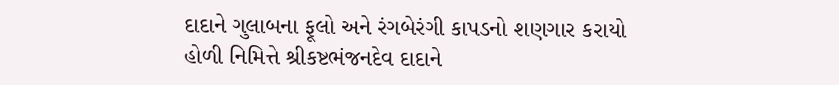દાદાને ગુલાબના ફૂલો અને રંગબેરંગી કાપડનો શણગાર કરાયો
હોળી નિમિત્તે શ્રીકષ્ટભંજનદેવ દાદાને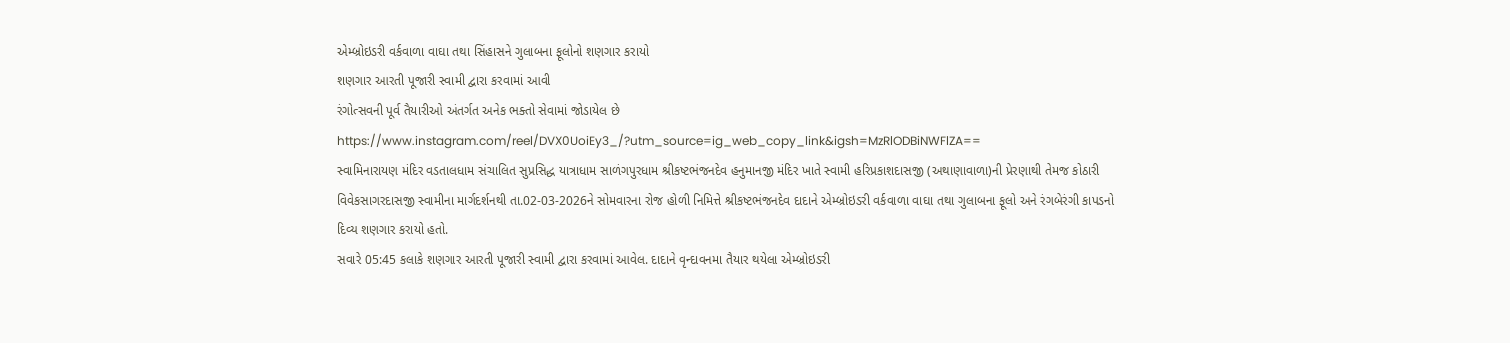એમ્બ્રોઇડરી વર્કવાળા વાઘા તથા સિંહાસને ગુલાબના ફૂલોનો શણગાર કરાયો
શણગાર આરતી પૂજારી સ્વામી દ્વારા કરવામાં આવી
રંગોત્સવની પૂર્વ તૈયારીઓ અંતર્ગત અનેક ભક્તો સેવામાં જોડાયેલ છે
https://www.instagram.com/reel/DVX0UoiEy3_/?utm_source=ig_web_copy_link&igsh=MzRlODBiNWFlZA==
સ્વામિનારાયણ મંદિર વડતાલધામ સંચાલિત સુપ્રસિદ્ધ યાત્રાધામ સાળંગપુરધામ શ્રીકષ્ટભંજનદેવ હનુમાનજી મંદિર ખાતે સ્વામી હરિપ્રકાશદાસજી (અથાણાવાળા)ની પ્રેરણાથી તેમજ કોઠારી વિવેકસાગરદાસજી સ્વામીના માર્ગદર્શનથી તા.02-03-2026ને સોમવારના રોજ હોળી નિમિત્તે શ્રીકષ્ટભંજનદેવ દાદાને એમ્બ્રોઇડરી વર્કવાળા વાઘા તથા ગુલાબના ફૂલો અને રંગબેરંગી કાપડનો દિવ્ય શણગાર કરાયો હતો.
સવારે 05:45 કલાકે શણગાર આરતી પૂજારી સ્વામી દ્વારા કરવામાં આવેલ. દાદાને વૃન્દાવનમા તૈયાર થયેલા એમ્બ્રોઇડરી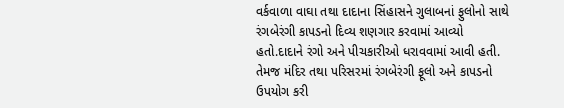વર્કવાળા વાઘા તથા દાદાના સિંહાસને ગુલાબનાં ફુલોનો સાથે રંગબેરંગી કાપડનો દિવ્ય શણગાર કરવામાં આવ્યો હતો.દાદાને રંગો અને પીચકારીઓ ધરાવવામાં આવી હતી. તેમજ મંદિર તથા પરિસરમાં રંગબેરંગી ફૂલો અને કાપડનો ઉપયોગ કરી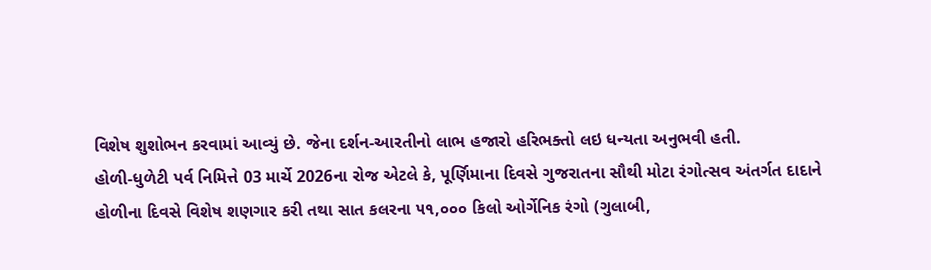વિશેષ શુશોભન કરવામાં આવ્યું છે. જેના દર્શન-આરતીનો લાભ હજારો હરિભક્તો લઇ ધન્યતા અનુભવી હતી.
હોળી-ધુળેટી પર્વ નિમિત્તે 03 માર્ચે 2026ના રોજ એટલે કે, પૂર્ણિમાના દિવસે ગુજરાતના સૌથી મોટા રંગોત્સવ અંતર્ગત દાદાને હોળીના દિવસે વિશેષ શણગાર કરી તથા સાત કલરના ૫૧,૦૦૦ કિલો ઓર્ગેનિક રંગો (ગુલાબી,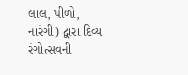લાલ, પીળો, નારંગી) દ્વારા દિવ્ય રંગોત્સવની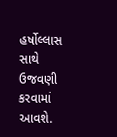હર્ષોલ્લાસ સાથે ઉજવણી કરવામાં આવશે.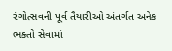રંગોત્સવની પૂર્વ તૈયારીઓ અંતર્ગત અનેક ભક્તો સેવામાં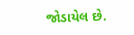જોડાયેલ છે.